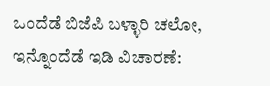ಒಂದೆಡೆ ಬಿಜೆಪಿ ಬಳ್ಳಾರಿ ಚಲೋ, ಇನ್ನೊಂದೆಡೆ ಇಡಿ ವಿಚಾರಣೆ: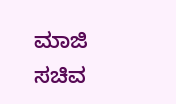ಮಾಜಿ ಸಚಿವ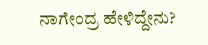ನಾಗೇಂದ್ರ ಹೇಳಿದ್ದೇನು?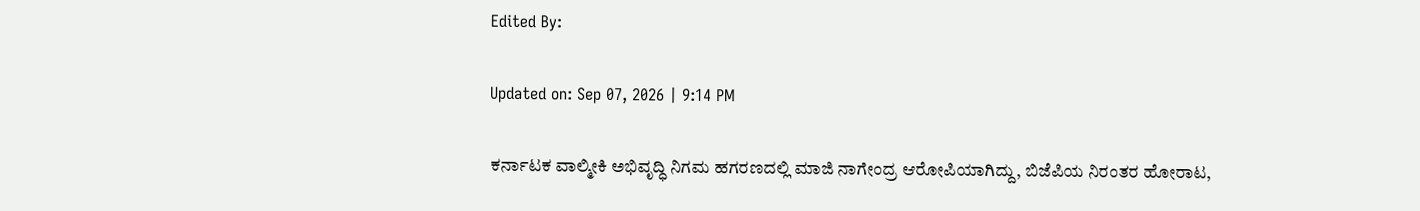Edited By:

Updated on: Sep 07, 2026 | 9:14 PM

ಕರ್ನಾಟಕ ವಾಲ್ಮೀಕಿ ಅಭಿವೃದ್ಧಿ ನಿಗಮ ಹಗರಣದಲ್ಲಿ ಮಾಜಿ ನಾಗೇಂದ್ರ ಆರೋಪಿಯಾಗಿದ್ದು, ಬಿಜೆಪಿಯ ನಿರಂತರ ಹೋರಾಟ,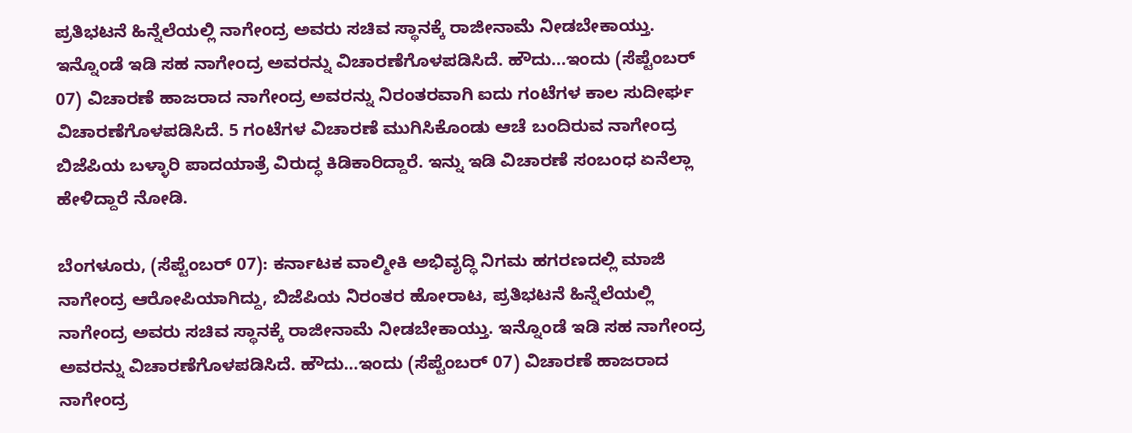ಪ್ರತಿಭಟನೆ ಹಿನ್ನೆಲೆಯಲ್ಲಿ ನಾಗೇಂದ್ರ ಅವರು ಸಚಿವ ಸ್ಥಾನಕ್ಕೆ ರಾಜೀನಾಮೆ ನೀಡಬೇಕಾಯ್ತು. ಇನ್ನೊಂಡೆ ಇಡಿ ಸಹ ನಾಗೇಂದ್ರ ಅವರನ್ನು ವಿಚಾರಣೆಗೊಳಪಡಿಸಿದೆ. ಹೌದು...ಇಂದು (ಸೆಪ್ಟೆಂಬರ್ 07) ವಿಚಾರಣೆ ಹಾಜರಾದ ನಾಗೇಂದ್ರ ಅವರನ್ನು ನಿರಂತರವಾಗಿ ಐದು ಗಂಟೆಗಳ ಕಾಲ ಸುದೀರ್ಘ ವಿಚಾರಣೆಗೊಳಪಡಿಸಿದೆ. 5 ಗಂಟೆಗಳ ವಿಚಾರಣೆ ಮುಗಿಸಿಕೊಂಡು ಆಚೆ ಬಂದಿರುವ ನಾಗೇಂದ್ರ ಬಿಜೆಪಿಯ ಬಳ್ಳಾರಿ ಪಾದಯಾತ್ರೆ ವಿರುದ್ಧ ಕಿಡಿಕಾರಿದ್ದಾರೆ. ಇನ್ನು ಇಡಿ ವಿಚಾರಣೆ ಸಂಬಂಧ ಏನೆಲ್ಲಾ ಹೇಳಿದ್ದಾರೆ ನೋಡಿ.

ಬೆಂಗಳೂರು, (ಸೆಪ್ಟೆಂಬರ್ 07): ಕರ್ನಾಟಕ ವಾಲ್ಮೀಕಿ ಅಭಿವೃದ್ಧಿ ನಿಗಮ ಹಗರಣದಲ್ಲಿ ಮಾಜಿ ನಾಗೇಂದ್ರ ಆರೋಪಿಯಾಗಿದ್ದು, ಬಿಜೆಪಿಯ ನಿರಂತರ ಹೋರಾಟ, ಪ್ರತಿಭಟನೆ ಹಿನ್ನೆಲೆಯಲ್ಲಿ ನಾಗೇಂದ್ರ ಅವರು ಸಚಿವ ಸ್ಥಾನಕ್ಕೆ ರಾಜೀನಾಮೆ ನೀಡಬೇಕಾಯ್ತು. ಇನ್ನೊಂಡೆ ಇಡಿ ಸಹ ನಾಗೇಂದ್ರ ಅವರನ್ನು ವಿಚಾರಣೆಗೊಳಪಡಿಸಿದೆ. ಹೌದು…ಇಂದು (ಸೆಪ್ಟೆಂಬರ್ 07) ವಿಚಾರಣೆ ಹಾಜರಾದ ನಾಗೇಂದ್ರ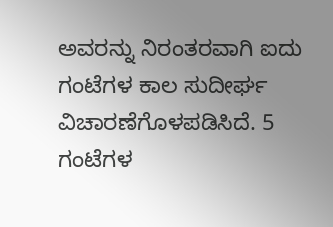ಅವರನ್ನು ನಿರಂತರವಾಗಿ ಐದು ಗಂಟೆಗಳ ಕಾಲ ಸುದೀರ್ಘ ವಿಚಾರಣೆಗೊಳಪಡಿಸಿದೆ. 5 ಗಂಟೆಗಳ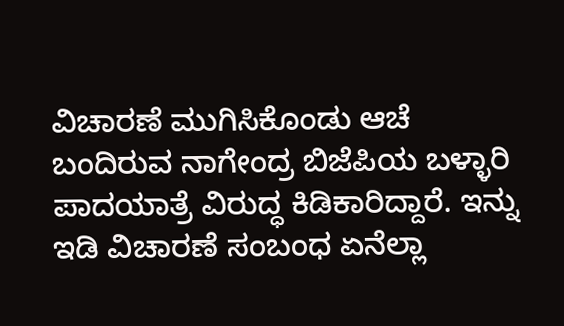ವಿಚಾರಣೆ ಮುಗಿಸಿಕೊಂಡು ಆಚೆ ಬಂದಿರುವ ನಾಗೇಂದ್ರ ಬಿಜೆಪಿಯ ಬಳ್ಳಾರಿ ಪಾದಯಾತ್ರೆ ವಿರುದ್ಧ ಕಿಡಿಕಾರಿದ್ದಾರೆ. ಇನ್ನು ಇಡಿ ವಿಚಾರಣೆ ಸಂಬಂಧ ಏನೆಲ್ಲಾ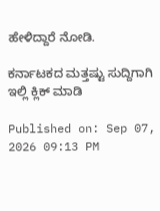ಹೇಳಿದ್ದಾರೆ ನೋಡಿ.

ಕರ್ನಾಟಕದ ಮತ್ತಷ್ಟು ಸುದ್ದಿಗಾಗಿ ಇಲ್ಲಿ ಕ್ಲಿಕ್ ಮಾಡಿ

Published on: Sep 07, 2026 09:13 PM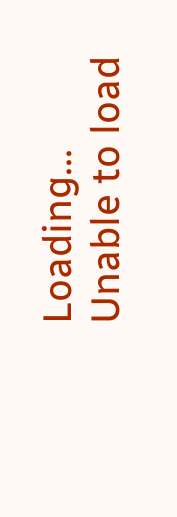Loading...
Unable to load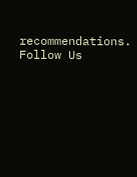recommendations.
Follow Us